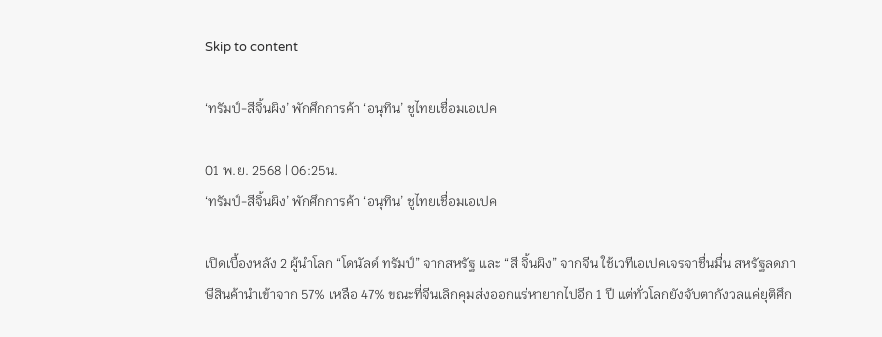Skip to content

‘ทรัมป์-สีจิ้นผิง’ พักศึกการค้า ‘อนุทิน’ ชูไทยเชื่อมเอเปค

01 พ.ย. 2568 | 06:25น.
‘ทรัมป์-สีจิ้นผิง’ พักศึกการค้า ‘อนุทิน’ ชูไทยเชื่อมเอเปค

เปิดเบื้องหลัง 2 ผู้นำโลก “โดนัลด์ ทรัมป์” จากสหรัฐ และ “สี จิ้นผิง” จากจีน ใช้เวทีเอเปคเจรจาชื่นมื่น สหรัฐลดภาษีสินค้านำเข้าจาก 57% เหลือ 47% ขณะที่จีนเลิกคุมส่งออกแร่หายากไปอีก 1 ปี แต่ทั่วโลกยังจับตากังวลแค่ยุติศึก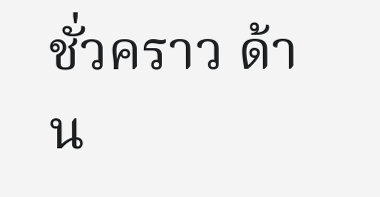ชั่วคราว ด้าน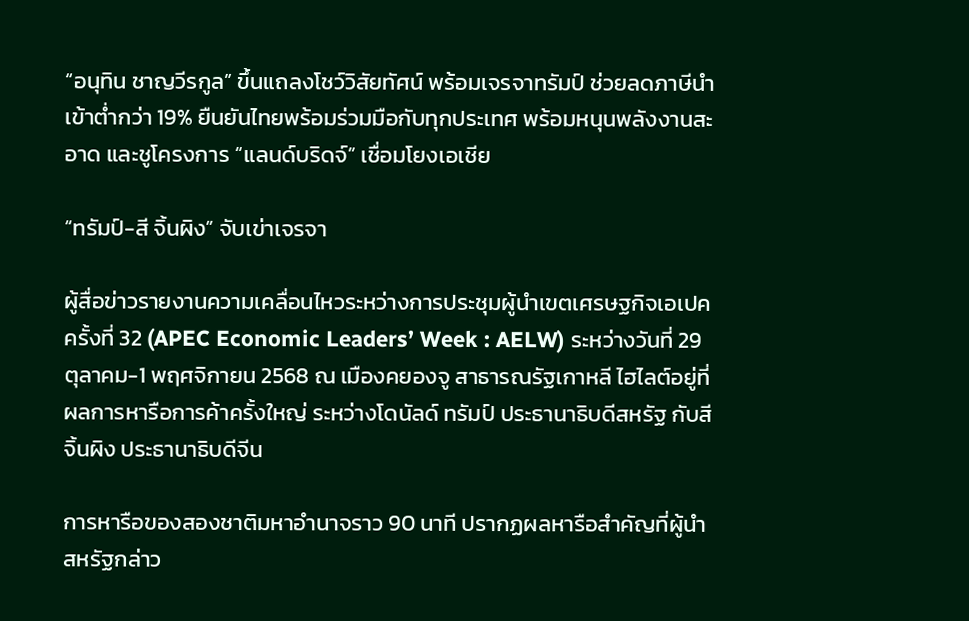“อนุทิน ชาญวีรกูล” ขึ้นแถลงโชว์วิสัยทัศน์ พร้อมเจรจาทรัมป์ ช่วยลดภาษีนำเข้าต่ำกว่า 19% ยืนยันไทยพร้อมร่วมมือกับทุกประเทศ พร้อมหนุนพลังงานสะอาด และชูโครงการ “แลนด์บริดจ์” เชื่อมโยงเอเชีย

“ทรัมป์-สี จิ้นผิง” จับเข่าเจรจา

ผู้สื่อข่าวรายงานความเคลื่อนไหวระหว่างการประชุมผู้นำเขตเศรษฐกิจเอเปค ครั้งที่ 32 (APEC Economic Leaders’ Week : AELW) ระหว่างวันที่ 29 ตุลาคม-1 พฤศจิกายน 2568 ณ เมืองคยองจู สาธารณรัฐเกาหลี ไฮไลต์อยู่ที่ผลการหารือการค้าครั้งใหญ่ ระหว่างโดนัลด์ ทรัมป์ ประธานาธิบดีสหรัฐ กับสี จิ้นผิง ประธานาธิบดีจีน

การหารือของสองชาติมหาอำนาจราว 90 นาที ปรากฏผลหารือสำคัญที่ผู้นำสหรัฐกล่าว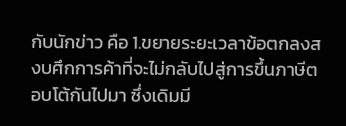กับนักข่าว คือ 1.ขยายระยะเวลาข้อตกลงสงบศึกการค้าที่จะไม่กลับไปสู่การขึ้นภาษีตอบโต้กันไปมา ซึ่งเดิมมี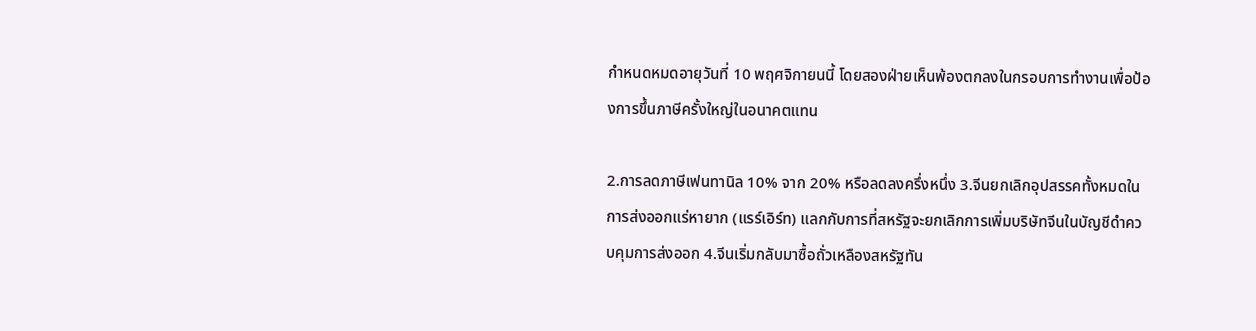กำหนดหมดอายุวันที่ 10 พฤศจิกายนนี้ โดยสองฝ่ายเห็นพ้องตกลงในกรอบการทำงานเพื่อป้องการขึ้นภาษีครั้งใหญ่ในอนาคตแทน

2.การลดภาษีเฟนทานิล 10% จาก 20% หรือลดลงครึ่งหนึ่ง 3.จีนยกเลิกอุปสรรคทั้งหมดในการส่งออกแร่หายาก (แรร์เอิร์ท) แลกกับการที่สหรัฐจะยกเลิกการเพิ่มบริษัทจีนในบัญชีดำควบคุมการส่งออก 4.จีนเริ่มกลับมาซื้อถั่วเหลืองสหรัฐทัน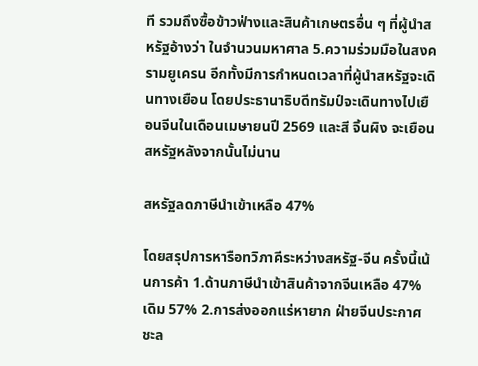ที รวมถึงซื้อข้าวฟ่างและสินค้าเกษตรอื่น ๆ ที่ผู้นำสหรัฐอ้างว่า ในจำนวนมหาศาล 5.ความร่วมมือในสงครามยูเครน อีกทั้งมีการกำหนดเวลาที่ผู้นำสหรัฐจะเดินทางเยือน โดยประธานาธิบดีทรัมป์จะเดินทางไปเยือนจีนในเดือนเมษายนปี 2569 และสี จิ้นผิง จะเยือนสหรัฐหลังจากนั้นไม่นาน

สหรัฐลดภาษีนำเข้าเหลือ 47%

โดยสรุปการหารือทวิภาคีระหว่างสหรัฐ-จีน ครั้งนี้เน้นการค้า 1.ด้านภาษีนำเข้าสินค้าจากจีนเหลือ 47% เดิม 57% 2.การส่งออกแร่หายาก ฝ่ายจีนประกาศชะล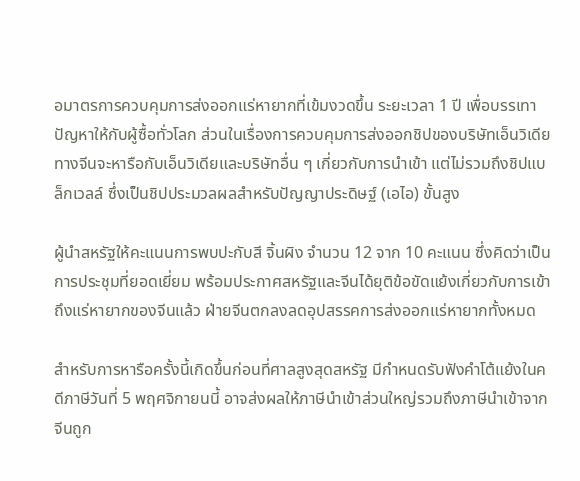อมาตรการควบคุมการส่งออกแร่หายากที่เข้มงวดขึ้น ระยะเวลา 1 ปี เพื่อบรรเทาปัญหาให้กับผู้ซื้อทั่วโลก ส่วนในเรื่องการควบคุมการส่งออกชิปของบริษัทเอ็นวิเดีย ทางจีนจะหารือกับเอ็นวิเดียและบริษัทอื่น ๆ เกี่ยวกับการนำเข้า แต่ไม่รวมถึงชิปแบล็กเวลล์ ซึ่งเป็นชิปประมวลผลสำหรับปัญญาประดิษฐ์ (เอไอ) ขั้นสูง

ผู้นำสหรัฐให้คะแนนการพบปะกับสี จิ้นผิง จำนวน 12 จาก 10 คะแนน ซึ่งคิดว่าเป็นการประชุมที่ยอดเยี่ยม พร้อมประกาศสหรัฐและจีนได้ยุติข้อขัดแย้งเกี่ยวกับการเข้าถึงแร่หายากของจีนแล้ว ฝ่ายจีนตกลงลดอุปสรรคการส่งออกแร่หายากทั้งหมด

สำหรับการหารือครั้งนี้เกิดขึ้นก่อนที่ศาลสูงสุดสหรัฐ มีกำหนดรับฟังคำโต้แย้งในคดีภาษีวันที่ 5 พฤศจิกายนนี้ อาจส่งผลให้ภาษีนำเข้าส่วนใหญ่รวมถึงภาษีนำเข้าจากจีนถูก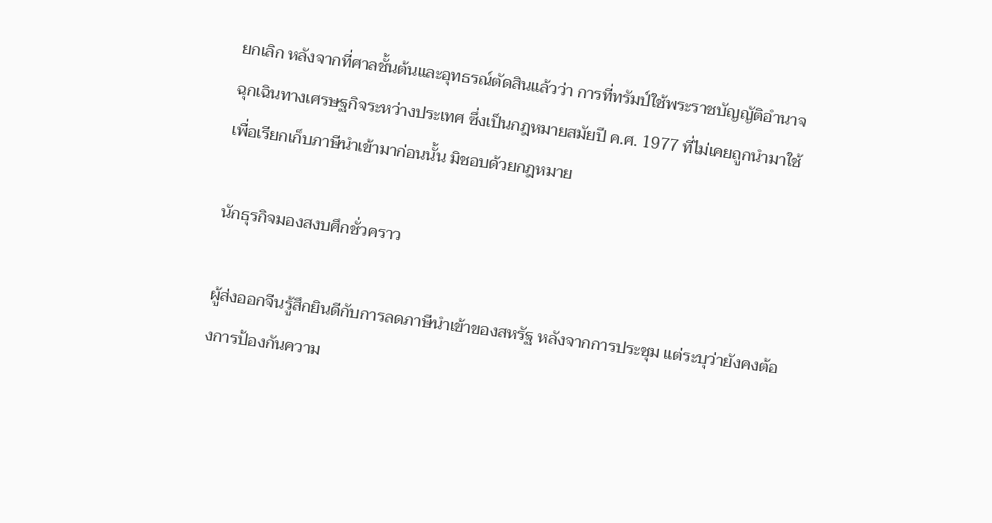ยกเลิก หลังจากที่ศาลชั้นต้นและอุทธรณ์ตัดสินแล้วว่า การที่ทรัมป์ใช้พระราชบัญญัติอำนาจฉุกเฉินทางเศรษฐกิจระหว่างประเทศ ซึ่งเป็นกฎหมายสมัยปี ค.ศ. 1977 ที่ไม่เคยถูกนำมาใช้เพื่อเรียกเก็บภาษีนำเข้ามาก่อนนั้น มิชอบด้วยกฎหมาย

นักธุรกิจมองสงบศึกชั่วคราว

ผู้ส่งออกจีนรู้สึกยินดีกับการลดภาษีนำเข้าของสหรัฐ หลังจากการประชุม แต่ระบุว่ายังคงต้องการป้องกันความ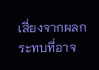เสี่ยงจากผลกระทบที่อาจ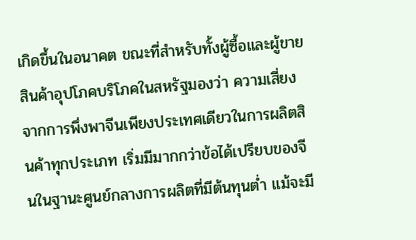เกิดขึ้นในอนาคต ขณะที่สำหรับทั้งผู้ซื้อและผู้ขายสินค้าอุปโภคบริโภคในสหรัฐมองว่า ความเสี่ยงจากการพึ่งพาจีนเพียงประเทศเดียวในการผลิตสินค้าทุกประเภท เริ่มมีมากกว่าข้อได้เปรียบของจีนในฐานะศูนย์กลางการผลิตที่มีต้นทุนต่ำ แม้จะมี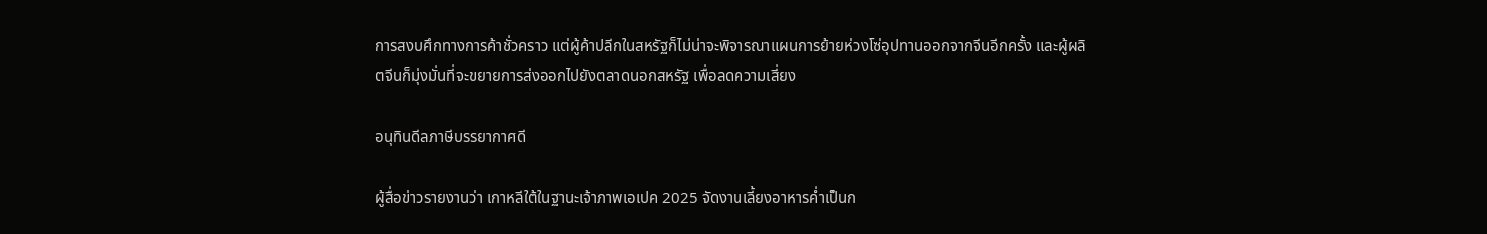การสงบศึกทางการค้าชั่วคราว แต่ผู้ค้าปลีกในสหรัฐก็ไม่น่าจะพิจารณาแผนการย้ายห่วงโซ่อุปทานออกจากจีนอีกครั้ง และผู้ผลิตจีนก็มุ่งมั่นที่จะขยายการส่งออกไปยังตลาดนอกสหรัฐ เพื่อลดความเสี่ยง

อนุทินดีลภาษีบรรยากาศดี

ผู้สื่อข่าวรายงานว่า เกาหลีใต้ในฐานะเจ้าภาพเอเปค 2025 จัดงานเลี้ยงอาหารค่ำเป็นก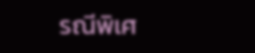รณีพิเศ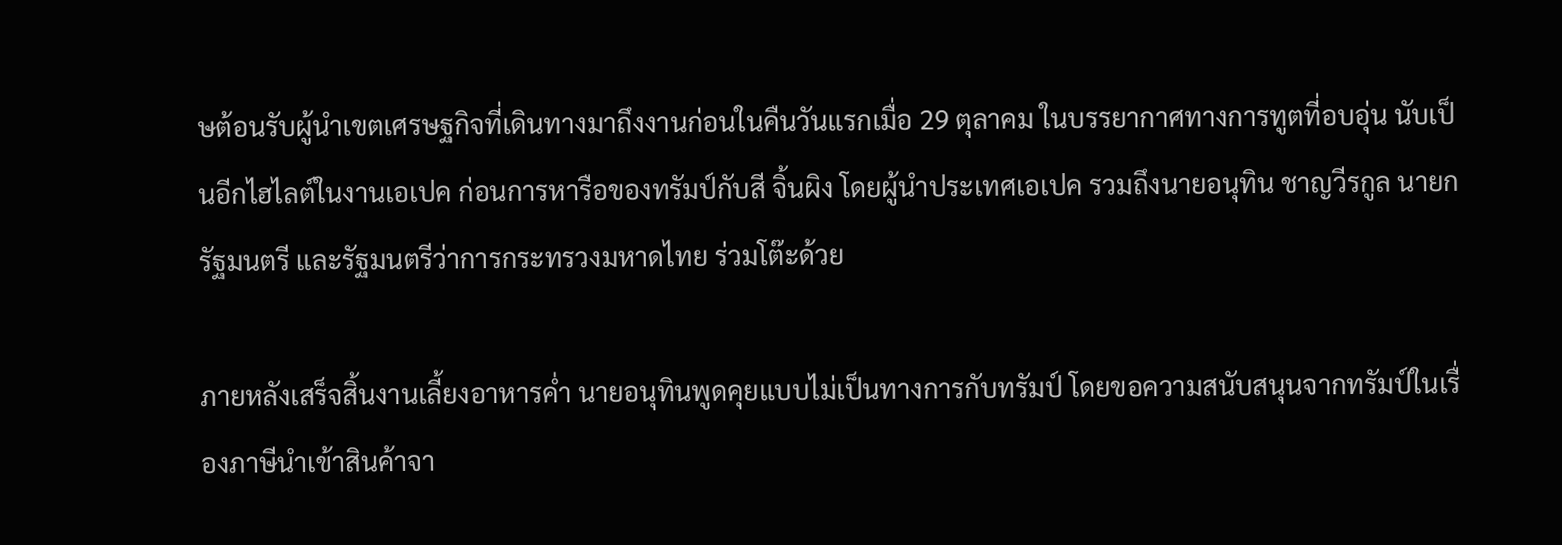ษต้อนรับผู้นำเขตเศรษฐกิจที่เดินทางมาถึงงานก่อนในคืนวันแรกเมื่อ 29 ตุลาคม ในบรรยากาศทางการทูตที่อบอุ่น นับเป็นอีกไฮไลต์ในงานเอเปค ก่อนการหารือของทรัมป์กับสี จิ้นผิง โดยผู้นำประเทศเอเปค รวมถึงนายอนุทิน ชาญวีรกูล นายกรัฐมนตรี และรัฐมนตรีว่าการกระทรวงมหาดไทย ร่วมโต๊ะด้วย

ภายหลังเสร็จสิ้นงานเลี้ยงอาหารค่ำ นายอนุทินพูดคุยแบบไม่เป็นทางการกับทรัมป์ โดยขอความสนับสนุนจากทรัมป์ในเรื่องภาษีนำเข้าสินค้าจา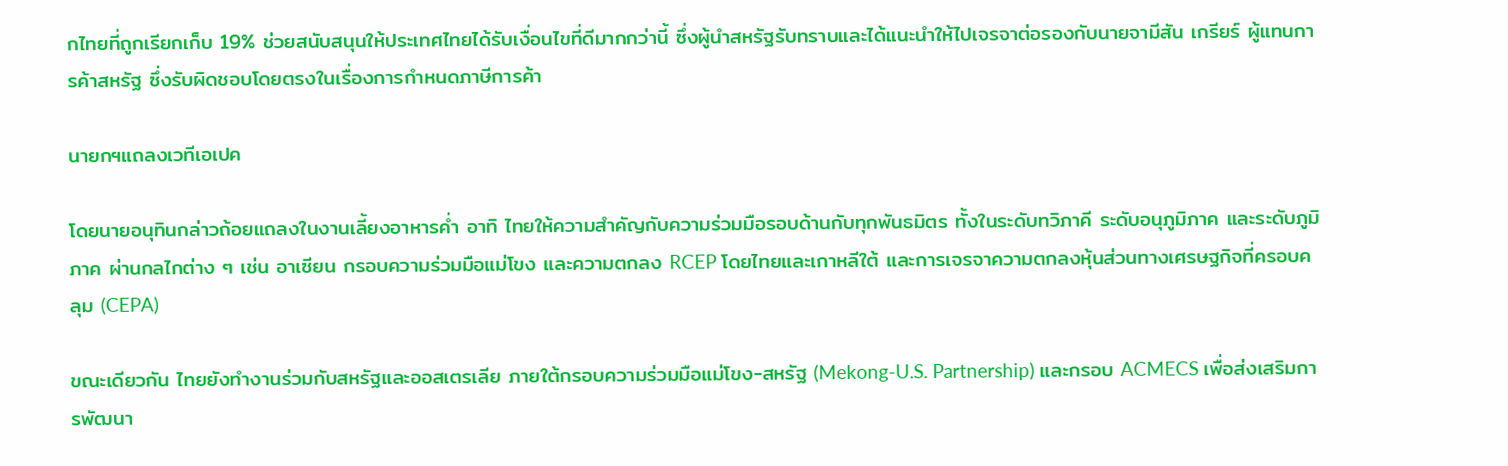กไทยที่ถูกเรียกเก็บ 19% ช่วยสนับสนุนให้ประเทศไทยได้รับเงื่อนไขที่ดีมากกว่านี้ ซึ่งผู้นำสหรัฐรับทราบและได้แนะนำให้ไปเจรจาต่อรองกับนายจามีสัน เกรียร์ ผู้แทนการค้าสหรัฐ ซึ่งรับผิดชอบโดยตรงในเรื่องการกำหนดภาษีการค้า

นายกฯแถลงเวทีเอเปค

โดยนายอนุทินกล่าวถ้อยแถลงในงานเลี้ยงอาหารค่ำ อาทิ ไทยให้ความสำคัญกับความร่วมมือรอบด้านกับทุกพันธมิตร ทั้งในระดับทวิภาคี ระดับอนุภูมิภาค และระดับภูมิภาค ผ่านกลไกต่าง ๆ เช่น อาเซียน กรอบความร่วมมือแม่โขง และความตกลง RCEP โดยไทยและเกาหลีใต้ และการเจรจาความตกลงหุ้นส่วนทางเศรษฐกิจที่ครอบคลุม (CEPA)

ขณะเดียวกัน ไทยยังทำงานร่วมกับสหรัฐและออสเตรเลีย ภายใต้กรอบความร่วมมือแม่โขง-สหรัฐ (Mekong-U.S. Partnership) และกรอบ ACMECS เพื่อส่งเสริมการพัฒนา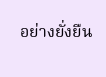อย่างยั่งยืน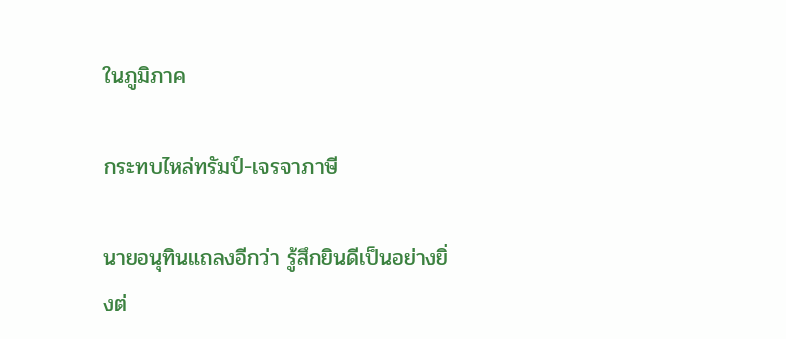ในภูมิภาค

กระทบไหล่ทรัมป์-เจรจาภาษี

นายอนุทินแถลงอีกว่า รู้สึกยินดีเป็นอย่างยิ่งต่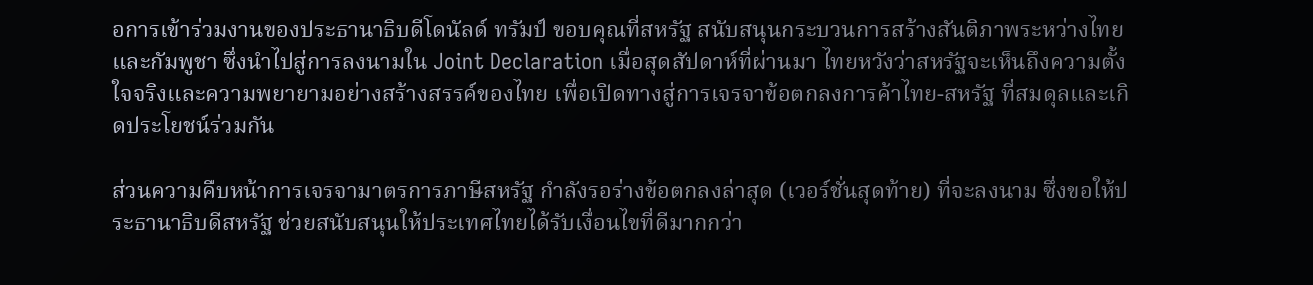อการเข้าร่วมงานของประธานาธิบดีโดนัลด์ ทรัมป์ ขอบคุณที่สหรัฐ สนับสนุนกระบวนการสร้างสันติภาพระหว่างไทยและกัมพูชา ซึ่งนำไปสู่การลงนามใน Joint Declaration เมื่อสุดสัปดาห์ที่ผ่านมา ไทยหวังว่าสหรัฐจะเห็นถึงความตั้งใจจริงและความพยายามอย่างสร้างสรรค์ของไทย เพื่อเปิดทางสู่การเจรจาข้อตกลงการค้าไทย-สหรัฐ ที่สมดุลและเกิดประโยชน์ร่วมกัน

ส่วนความคืบหน้าการเจรจามาตรการภาษีสหรัฐ กำลังรอร่างข้อตกลงล่าสุด (เวอร์ชั่นสุดท้าย) ที่จะลงนาม ซึ่งขอให้ประธานาธิบดีสหรัฐ ช่วยสนับสนุนให้ประเทศไทยได้รับเงื่อนไขที่ดีมากกว่า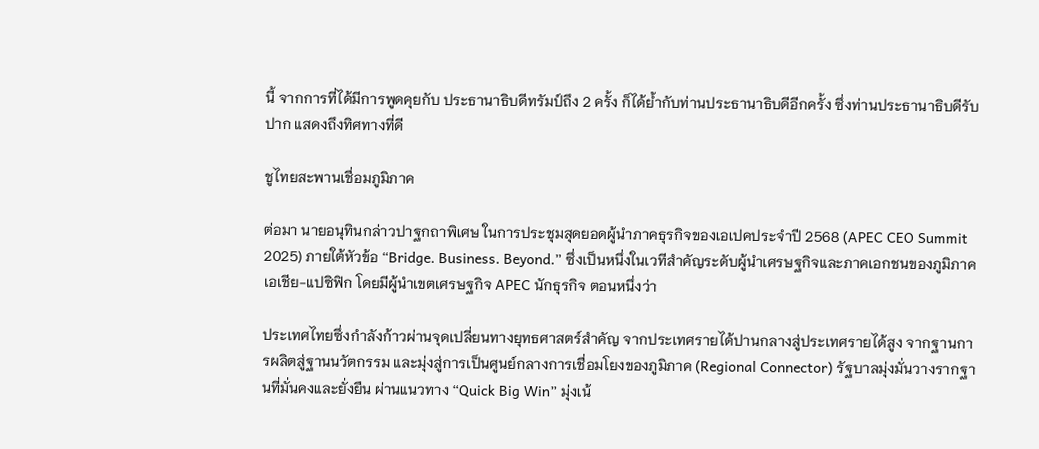นี้ จากการที่ได้มีการพูดคุยกับ ประธานาธิบดีทรัมป์ถึง 2 ครั้ง ก็ได้ย้ำกับท่านประธานาธิบดีอีกครั้ง ซึ่งท่านประธานาธิบดีรับปาก แสดงถึงทิศทางที่ดี

ชูไทยสะพานเชื่อมภูมิภาค

ต่อมา นายอนุทินกล่าวปาฐกถาพิเศษ ในการประชุมสุดยอดผู้นำภาคธุรกิจของเอเปคประจำปี 2568 (APEC CEO Summit 2025) ภายใต้หัวข้อ “Bridge. Business. Beyond.” ซึ่งเป็นหนึ่งในเวทีสำคัญระดับผู้นำเศรษฐกิจและภาคเอกชนของภูมิภาคเอเชีย-แปซิฟิก โดยมีผู้นำเขตเศรษฐกิจ APEC นักธุรกิจ ตอนหนึ่งว่า

ประเทศไทยซึ่งกำลังก้าวผ่านจุดเปลี่ยนทางยุทธศาสตร์สำคัญ จากประเทศรายได้ปานกลางสู่ประเทศรายได้สูง จากฐานการผลิตสู่ฐานนวัตกรรม และมุ่งสู่การเป็นศูนย์กลางการเชื่อมโยงของภูมิภาค (Regional Connector) รัฐบาลมุ่งมั่นวางรากฐานที่มั่นคงและยั่งยืน ผ่านแนวทาง “Quick Big Win” มุ่งเน้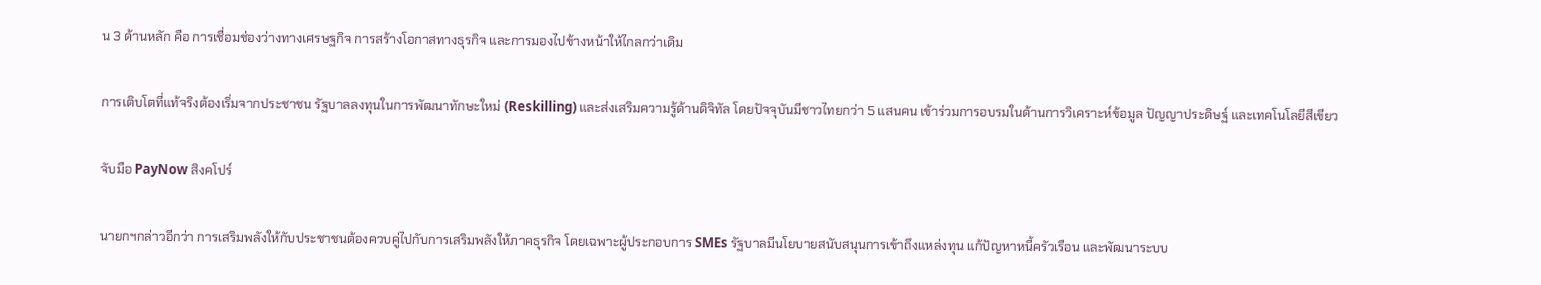น 3 ด้านหลัก คือ การเชื่อมช่องว่างทางเศรษฐกิจ การสร้างโอกาสทางธุรกิจ และการมองไปข้างหน้าให้ไกลกว่าเดิม

การเติบโตที่แท้จริงต้องเริ่มจากประชาชน รัฐบาลลงทุนในการพัฒนาทักษะใหม่ (Reskilling) และส่งเสริมความรู้ด้านดิจิทัล โดยปัจจุบันมีชาวไทยกว่า 5 แสนคน เข้าร่วมการอบรมในด้านการวิเคราะห์ข้อมูล ปัญญาประดิษฐ์ และเทคโนโลยีสีเขียว

จับมือ PayNow สิงคโปร์

นายกฯกล่าวอีกว่า การเสริมพลังให้กับประชาชนต้องควบคู่ไปกับการเสริมพลังให้ภาคธุรกิจ โดยเฉพาะผู้ประกอบการ SMEs รัฐบาลมีนโยบายสนับสนุนการเข้าถึงแหล่งทุน แก้ปัญหาหนี้ครัวเรือน และพัฒนาระบบ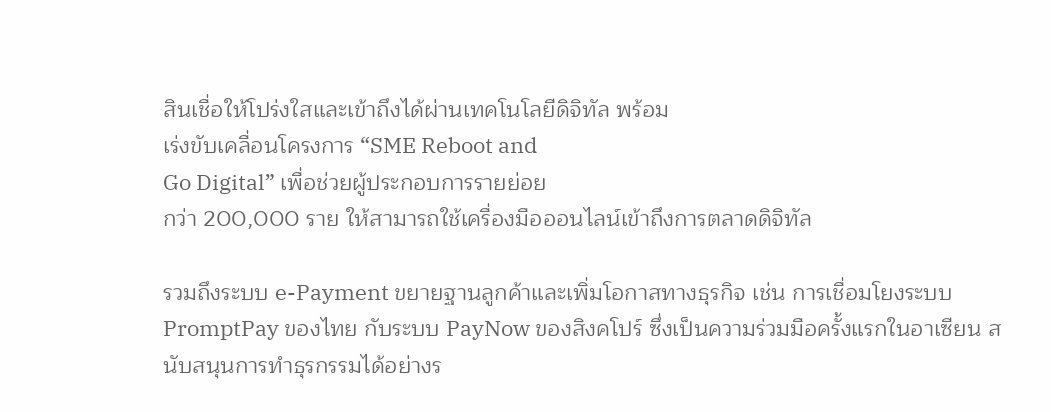สินเชื่อให้โปร่งใสและเข้าถึงได้ผ่านเทคโนโลยีดิจิทัล พร้อม
เร่งขับเคลื่อนโครงการ “SME Reboot and
Go Digital” เพื่อช่วยผู้ประกอบการรายย่อย
กว่า 200,000 ราย ให้สามารถใช้เครื่องมือออนไลน์เข้าถึงการตลาดดิจิทัล

รวมถึงระบบ e-Payment ขยายฐานลูกค้าและเพิ่มโอกาสทางธุรกิจ เช่น การเชื่อมโยงระบบ PromptPay ของไทย กับระบบ PayNow ของสิงคโปร์ ซึ่งเป็นความร่วมมือครั้งแรกในอาเซียน สนับสนุนการทำธุรกรรมได้อย่างร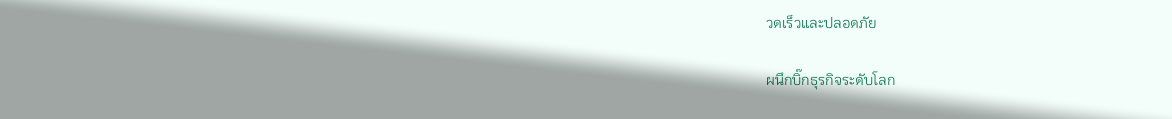วดเร็วและปลอดภัย

ผนึกบิ๊กธุรกิจระดับโลก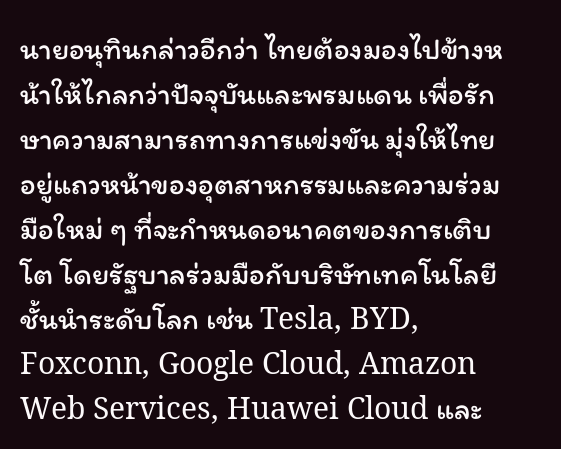นายอนุทินกล่าวอีกว่า ไทยต้องมองไปข้างหน้าให้ไกลกว่าปัจจุบันและพรมแดน เพื่อรักษาความสามารถทางการแข่งขัน มุ่งให้ไทยอยู่แถวหน้าของอุตสาหกรรมและความร่วมมือใหม่ ๆ ที่จะกำหนดอนาคตของการเติบโต โดยรัฐบาลร่วมมือกับบริษัทเทคโนโลยีชั้นนำระดับโลก เช่น Tesla, BYD, Foxconn, Google Cloud, Amazon Web Services, Huawei Cloud และ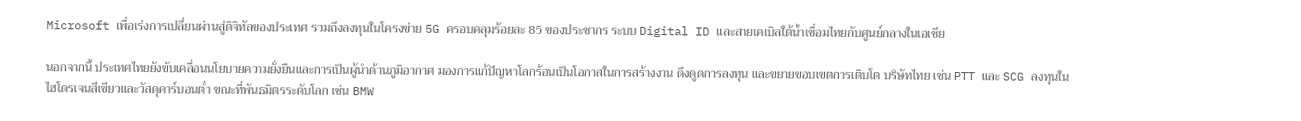Microsoft เพื่อเร่งการเปลี่ยนผ่านสู่ดิจิทัลของประเทศ รวมถึงลงทุนในโครงข่าย 5G ครอบคลุมร้อยละ 85 ของประชากร ระบบ Digital ID และสายเคเบิลใต้น้ำเชื่อมไทยกับศูนย์กลางในเอเชีย

นอกจากนี้ ประเทศไทยยังขับเคลื่อนนโยบายความยั่งยืนและการเป็นผู้นำด้านภูมิอากาศ มองการแก้ปัญหาโลกร้อนเป็นโอกาสในการสร้างงาน ดึงดูดการลงทุน และขยายขอบเขตการเติบโต บริษัทไทย เช่น PTT และ SCG ลงทุนในไฮโดรเจนสีเขียวและวัสดุคาร์บอนต่ำ ขณะที่พันธมิตรระดับโลก เช่น BMW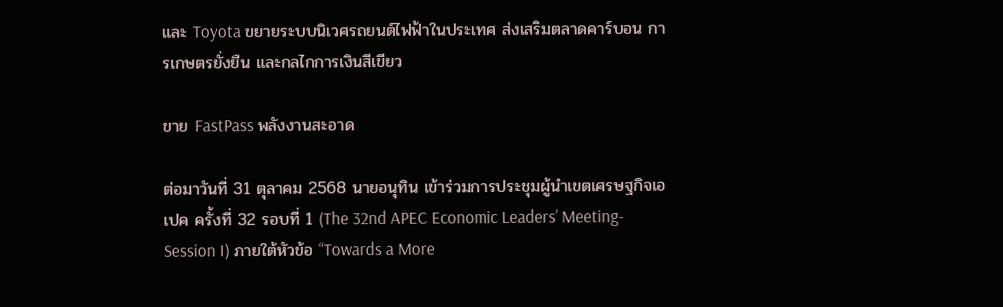และ Toyota ขยายระบบนิเวศรถยนต์ไฟฟ้าในประเทศ ส่งเสริมตลาดคาร์บอน การเกษตรยั่งยืน และกลไกการเงินสีเขียว

ขาย FastPass พลังงานสะอาด

ต่อมาวันที่ 31 ตุลาคม 2568 นายอนุทิน เข้าร่วมการประชุมผู้นำเขตเศรษฐกิจเอเปค ครั้งที่ 32 รอบที่ 1 (The 32nd APEC Economic Leaders’ Meeting-Session I) ภายใต้หัวข้อ “Towards a More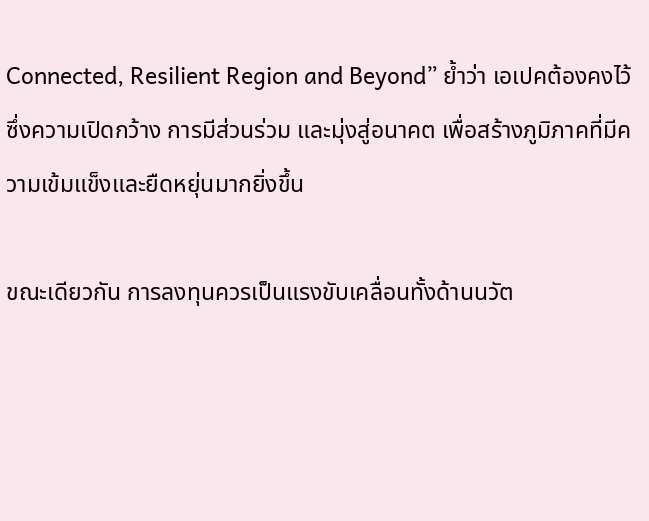Connected, Resilient Region and Beyond” ย้ำว่า เอเปคต้องคงไว้ซึ่งความเปิดกว้าง การมีส่วนร่วม และมุ่งสู่อนาคต เพื่อสร้างภูมิภาคที่มีความเข้มแข็งและยืดหยุ่นมากยิ่งขึ้น

ขณะเดียวกัน การลงทุนควรเป็นแรงขับเคลื่อนทั้งด้านนวัต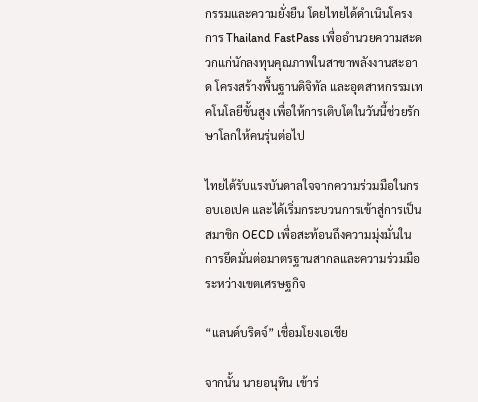กรรมและความยั่งยืน โดยไทยได้ดำเนินโครงการ Thailand FastPass เพื่ออำนวยความสะดวกแก่นักลงทุนคุณภาพในสาขาพลังงานสะอาด โครงสร้างพื้นฐานดิจิทัล และอุตสาหกรรมเทคโนโลยีขั้นสูง เพื่อให้การเติบโตในวันนี้ช่วยรักษาโลกให้คนรุ่นต่อไป

ไทยได้รับแรงบันดาลใจจากความร่วมมือในกรอบเอเปค และได้เริ่มกระบวนการเข้าสู่การเป็นสมาชิก OECD เพื่อสะท้อนถึงความมุ่งมั่นในการยึดมั่นต่อมาตรฐานสากลและความร่วมมือระหว่างเขตเศรษฐกิจ

“แลนด์บริดจ์” เชื่อมโยงเอเชีย

จากนั้น นายอนุทิน เข้าร่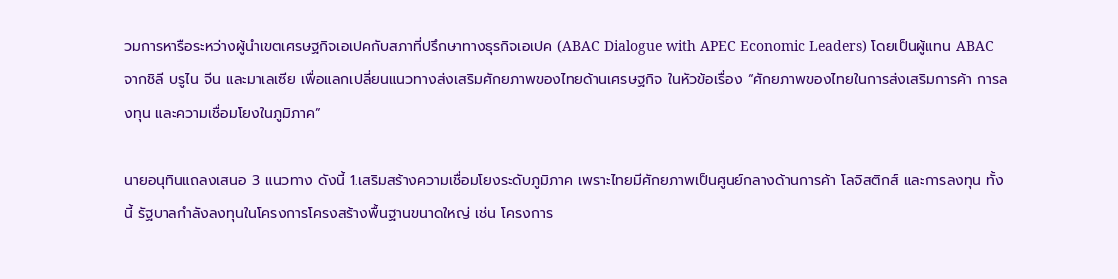วมการหารือระหว่างผู้นำเขตเศรษฐกิจเอเปคกับสภาที่ปรึกษาทางธุรกิจเอเปค (ABAC Dialogue with APEC Economic Leaders) โดยเป็นผู้แทน ABAC จากชิลี บรูไน จีน และมาเลเซีย เพื่อแลกเปลี่ยนแนวทางส่งเสริมศักยภาพของไทยด้านเศรษฐกิจ ในหัวข้อเรื่อง “ศักยภาพของไทยในการส่งเสริมการค้า การลงทุน และความเชื่อมโยงในภูมิภาค”

นายอนุทินแถลงเสนอ 3 แนวทาง ดังนี้ 1.เสริมสร้างความเชื่อมโยงระดับภูมิภาค เพราะไทยมีศักยภาพเป็นศูนย์กลางด้านการค้า โลจิสติกส์ และการลงทุน ทั้งนี้ รัฐบาลกำลังลงทุนในโครงการโครงสร้างพื้นฐานขนาดใหญ่ เช่น โครงการ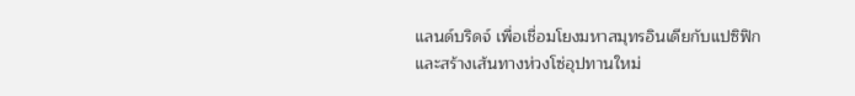แลนด์บริดจ์ เพื่อเชื่อมโยงมหาสมุทรอินเดียกับแปซิฟิก และสร้างเส้นทางห่วงโซ่อุปทานใหม่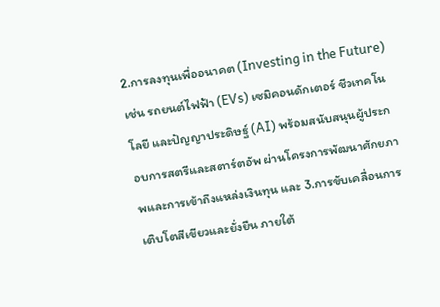2.การลงทุนเพื่ออนาคต (Investing in the Future) เช่น รถยนต์ไฟฟ้า (EVs) เซมิคอนดักเตอร์ ชีวเทคโนโลยี และปัญญาประดิษฐ์ (AI) พร้อมสนับสนุนผู้ประกอบการสตรีและสตาร์ตอัพ ผ่านโครงการพัฒนาศักยภาพและการเข้าถึงแหล่งเงินทุน และ 3.การขับเคลื่อนการเติบโตสีเขียวและยั่งยืน ภายใต้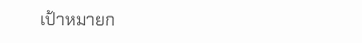เป้าหมายก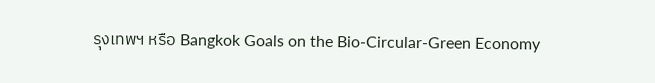รุงเทพฯ หรือ Bangkok Goals on the Bio-Circular-Green Economy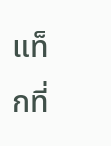แท็กที่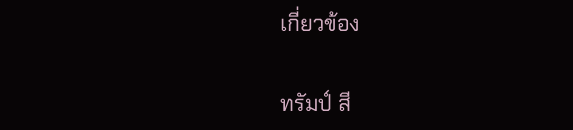เกี่ยวข้อง

ทรัมป์ สี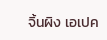จิ้นผิง เอเปค